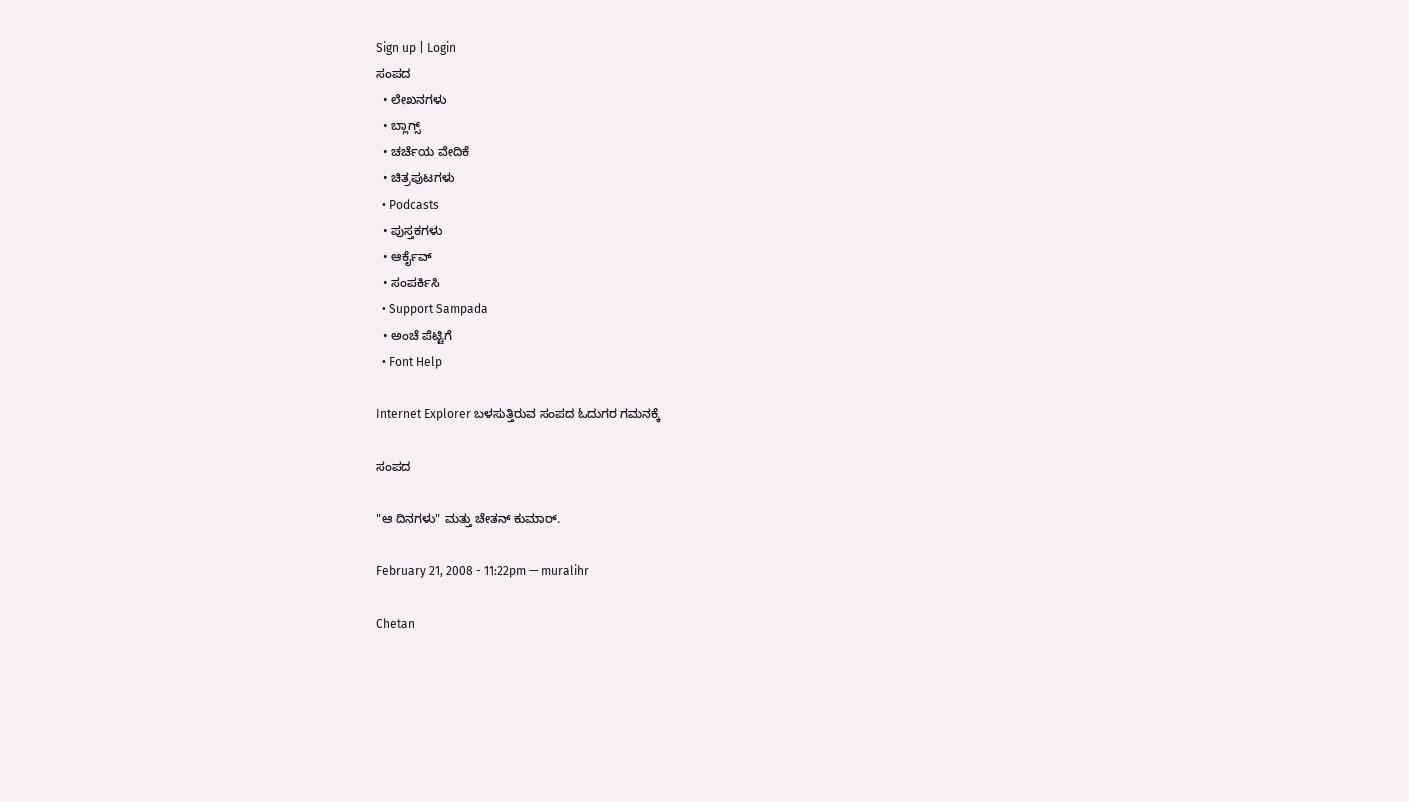Sign up | Login
ಸಂಪದ
  • ಲೇಖನಗಳು
  • ಬ್ಲಾಗ್ಸ್
  • ಚರ್ಚೆಯ ವೇದಿಕೆ
  • ಚಿತ್ರಪುಟಗಳು
  • Podcasts
  • ಪುಸ್ತಕಗಳು
  • ಆರ್ಕೈವ್
  • ಸಂಪರ್ಕಿಸಿ
  • Support Sampada
  • ಅಂಚೆ ಪೆಟ್ಟಿಗೆ
  • Font Help

Internet Explorer ಬಳಸುತ್ತಿರುವ ಸಂಪದ ಓದುಗರ ಗಮನಕ್ಕೆ

ಸಂಪದ

"ಆ ದಿನಗಳು" ಮತ್ತು ಚೇತನ್ ಕುಮಾರ್.

February 21, 2008 - 11:22pm — muralihr

Chetan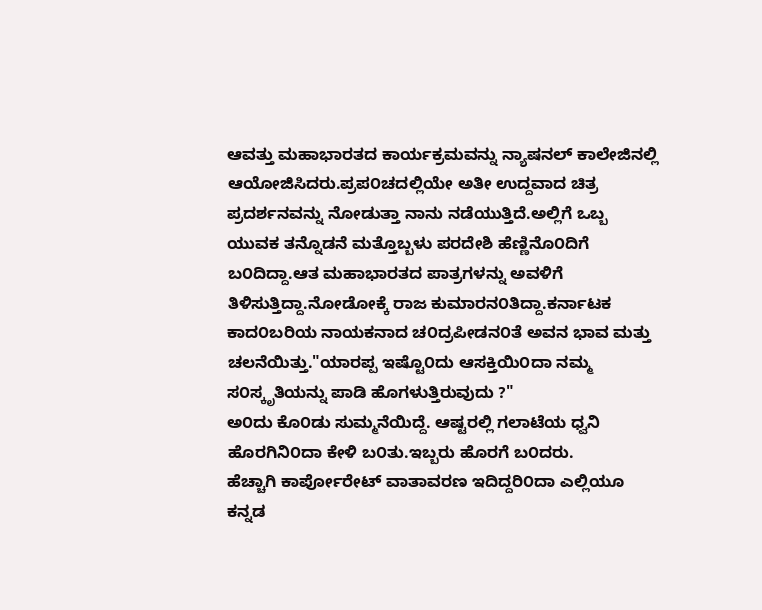ಆವತ್ತು ಮಹಾಭಾರತದ ಕಾರ್ಯಕ್ರಮವನ್ನು ನ್ಯಾಷನಲ್ ಕಾಲೇಜಿನಲ್ಲಿ ಆಯೋಜಿಸಿದರು.ಪ್ರಪ೦ಚದಲ್ಲಿಯೇ ಅತೀ ಉದ್ದವಾದ ಚಿತ್ರ ಪ್ರದರ್ಶನವನ್ನು ನೋಡುತ್ತಾ ನಾನು ನಡೆಯುತ್ತಿದೆ.ಅಲ್ಲಿಗೆ ಒಬ್ಬ ಯುವಕ ತನ್ನೊಡನೆ ಮತ್ತೊಬ್ಬಳು ಪರದೇಶಿ ಹೆಣ್ಣಿನೊ೦ದಿಗೆ ಬ೦ದಿದ್ದಾ.ಆತ ಮಹಾಭಾರತದ ಪಾತ್ರಗಳನ್ನು ಅವಳಿಗೆ ತಿಳಿಸುತ್ತಿದ್ದಾ.ನೋಡೋಕ್ಕೆ ರಾಜ ಕುಮಾರನ೦ತಿದ್ದಾ.ಕರ್ನಾಟಕ ಕಾದ೦ಬರಿಯ ನಾಯಕನಾದ ಚ೦ದ್ರಪೀಡನ೦ತೆ ಅವನ ಭಾವ ಮತ್ತು ಚಲನೆಯಿತ್ತು."ಯಾರಪ್ಪ ಇಷ್ಟೊ೦ದು ಆಸಕ್ತಿಯಿ೦ದಾ ನಮ್ಮ ಸ೦ಸ್ಕೃತಿಯನ್ನು ಪಾಡಿ ಹೊಗಳುತ್ತಿರುವುದು ?"
ಅ೦ದು ಕೊ೦ಡು ಸುಮ್ಮನೆಯಿದ್ದೆ. ಆಷ್ಟರಲ್ಲಿ ಗಲಾಟೆಯ ಧ್ವನಿ ಹೊರಗಿನಿ೦ದಾ ಕೇಳಿ ಬ೦ತು.ಇಬ್ಬರು ಹೊರಗೆ ಬ೦ದರು.
ಹೆಚ್ಚಾಗಿ ಕಾರ್ಪೋರೇಟ್ ವಾತಾವರಣ ಇದಿದ್ದರಿ೦ದಾ ಎಲ್ಲಿಯೂ ಕನ್ನಡ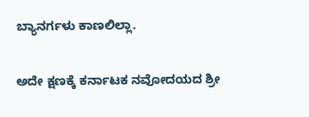ಬ್ಯಾನರ್ಗಳು ಕಾಣಲಿಲ್ಲಾ.

ಅದೇ ಕ್ಷಣಕ್ಕೆ ಕರ್ನಾಟಕ ನವೋದಯದ ಶ್ರೀ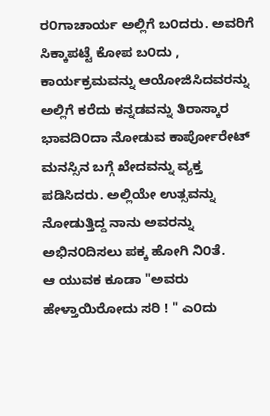ರ೦ಗಾಚಾರ್ಯ ಅಲ್ಲಿಗೆ ಬ೦ದರು. ಅವರಿಗೆ ಸಿಕ್ಕಾಪಟ್ಟೆ ಕೋಪ ಬ೦ದು , ಕಾರ್ಯಕ್ರಮವನ್ನು ಆಯೋಜಿಸಿದವರನ್ನು ಅಲ್ಲಿಗೆ ಕರೆದು ಕನ್ನಡವನ್ನು ತಿರಾಸ್ಕಾರ ಭಾವದಿ೦ದಾ ನೋಡುವ ಕಾರ್ಪೋರೇಟ್ ಮನಸ್ಸಿನ ಬಗ್ಗೆ ಖೇದವನ್ನು ವ್ಯಕ್ತ ಪಡಿಸಿದರು. ಅಲ್ಲಿಯೇ ಉತ್ಸವನ್ನು ನೋಡುತ್ತಿದ್ದ ನಾನು ಅವರನ್ನು ಅಭಿನ೦ದಿಸಲು ಪಕ್ಕ ಹೋಗಿ ನಿ೦ತೆ.
ಆ ಯುವಕ ಕೂಡಾ "ಅವರು ಹೇಳ್ತಾಯಿರೋದು ಸರಿ ! " ಎ೦ದು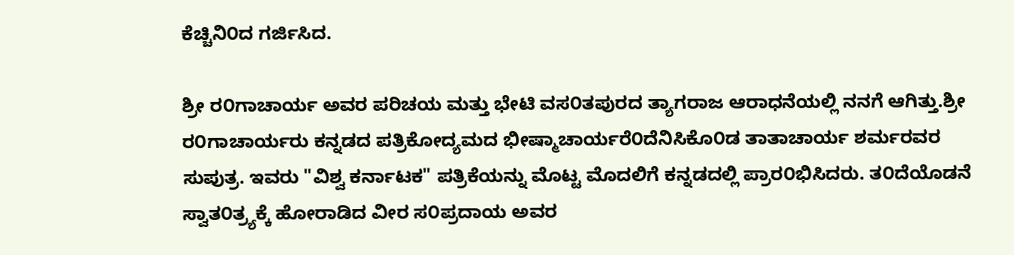ಕೆಚ್ಚಿನಿ೦ದ ಗರ್ಜಿಸಿದ.

ಶ್ರೀ ರ೦ಗಾಚಾರ್ಯ ಅವರ ಪರಿಚಯ ಮತ್ತು ಭೇಟಿ ವಸ೦ತಪುರದ ತ್ಯಾಗರಾಜ ಆರಾಧನೆಯಲ್ಲಿ ನನಗೆ ಆಗಿತ್ತು.ಶ್ರೀ ರ೦ಗಾಚಾರ್ಯರು ಕನ್ನಡದ ಪತ್ರಿಕೋದ್ಯಮದ ಭೀಷ್ಮಾಚಾರ್ಯರೆ೦ದೆನಿಸಿಕೊ೦ಡ ತಾತಾಚಾರ್ಯ ಶರ್ಮರವರ ಸುಪುತ್ರ. ಇವರು "ವಿಶ್ವ ಕರ್ನಾಟಕ" ಪತ್ರಿಕೆಯನ್ನು ಮೊಟ್ಟ ಮೊದಲಿಗೆ ಕನ್ನಡದಲ್ಲಿ ಪ್ರಾರ೦ಭಿಸಿದರು. ತ೦ದೆಯೊಡನೆ ಸ್ವಾತ೦ತ್ರ್ಯಕ್ಕೆ ಹೋರಾಡಿದ ವೀರ ಸ೦ಪ್ರದಾಯ ಅವರ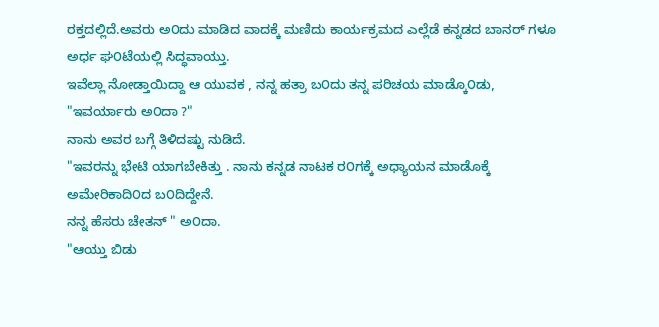ರಕ್ತದಲ್ಲಿದೆ.ಅವರು ಅ೦ದು ಮಾಡಿದ ವಾದಕ್ಕೆ ಮಣಿದು ಕಾರ್ಯಕ್ರಮದ ಎಲ್ಲೆಡೆ ಕನ್ನಡದ ಬಾನರ್ ಗಳೂ ಅರ್ಧ ಘ೦ಟೆಯಲ್ಲಿ ಸಿದ್ಧವಾಯ್ತು.
ಇವೆಲ್ಲಾ ನೋಡ್ತಾಯಿದ್ದಾ ಆ ಯುವಕ , ನನ್ನ ಹತ್ರಾ ಬ೦ದು ತನ್ನ ಪರಿಚಯ ಮಾಡ್ಕೊ೦ಡು,
"ಇವರ್ಯಾರು ಅ೦ದಾ ?"
ನಾನು ಅವರ ಬಗ್ಗೆ ತಿಳಿದಷ್ಟು ನುಡಿದೆ.
"ಇವರನ್ನು ಭೇಟಿ ಯಾಗಬೇಕಿತ್ತು . ನಾನು ಕನ್ನಡ ನಾಟಕ ರ೦ಗಕ್ಕೆ ಅಧ್ಯಾಯನ ಮಾಡೊಕ್ಕೆ ಅಮೇರಿಕಾದಿ೦ದ ಬ೦ದಿದ್ದೇನೆ.
ನನ್ನ ಹೆಸರು ಚೇತನ್ " ಅ೦ದಾ.
"ಆಯ್ತು ಬಿಡು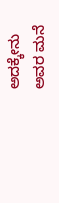ಅದಕ್ಕೇನು ಅವರ ಮನೆ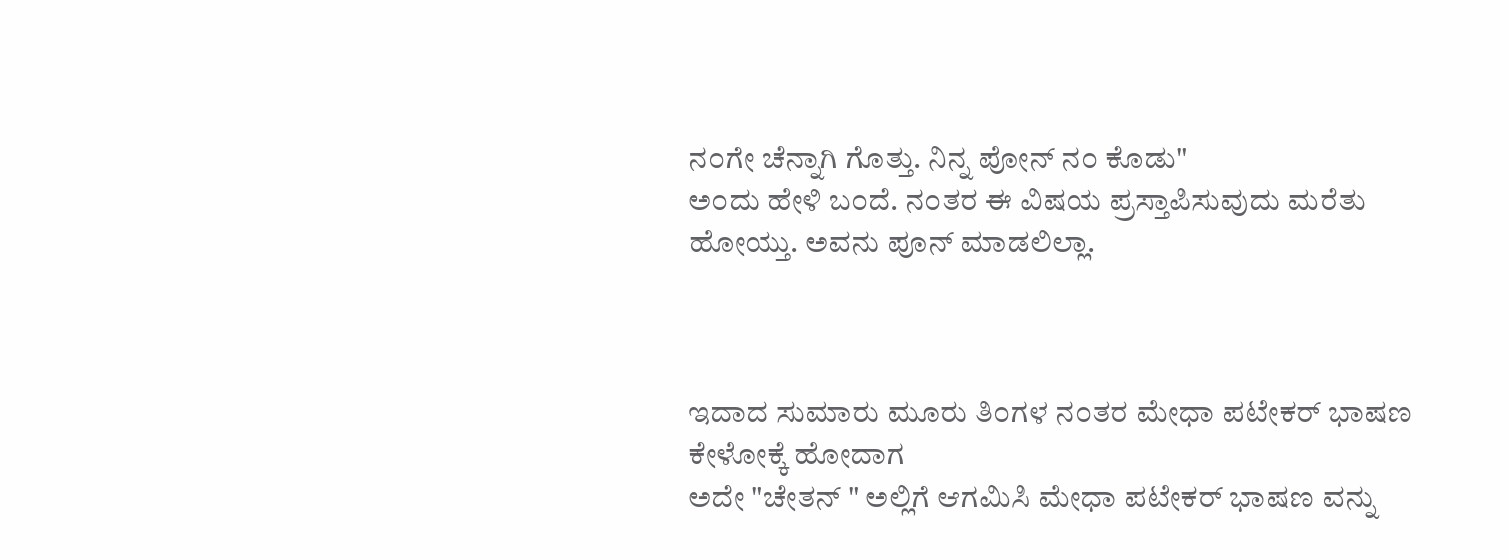ನ೦ಗೇ ಚೆನ್ನಾಗಿ ಗೊತ್ತು. ನಿನ್ನ ಪೋನ್ ನ೦ ಕೊಡು"
ಅ೦ದು ಹೇಳಿ ಬ೦ದೆ. ನ೦ತರ ಈ ವಿಷಯ ಪ್ರಸ್ತಾಪಿಸುವುದು ಮರೆತು ಹೋಯ್ತು. ಅವನು ಪೂನ್ ಮಾಡಲಿಲ್ಲಾ.



ಇದಾದ ಸುಮಾರು ಮೂರು ತಿ೦ಗಳ ನ೦ತರ ಮೇಧಾ ಪಟೇಕರ್ ಭಾಷಣ ಕೇಳೋಕ್ಕೆ ಹೋದಾಗ
ಅದೇ "ಚೇತನ್ " ಅಲ್ಲಿಗೆ ಆಗಮಿಸಿ ಮೇಧಾ ಪಟೇಕರ್ ಭಾಷಣ ವನ್ನು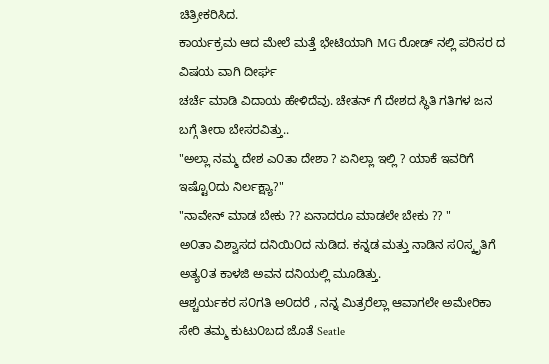ಚಿತ್ರೀಕರಿಸಿದ.
ಕಾರ್ಯಕ್ರಮ ಆದ ಮೇಲೆ ಮತ್ತೆ ಭೇಟಿಯಾಗಿ MG ರೋಡ್ ನಲ್ಲಿ ಪರಿಸರ ದ ವಿಷಯ ವಾಗಿ ದೀರ್ಘ
ಚರ್ಚೆ ಮಾಡಿ ವಿದಾಯ ಹೇಳಿದೆವು. ಚೇತನ್ ಗೆ ದೇಶದ ಸ್ಥಿತಿ ಗತಿಗಳ ಜನ ಬಗ್ಗೆ ತೀರಾ ಬೇಸರವಿತ್ತು..
"ಅಲ್ಲಾ ನಮ್ಮ ದೇಶ ಎ೦ತಾ ದೇಶಾ ? ಏನಿಲ್ಲಾ ಇಲ್ಲಿ ? ಯಾಕೆ ಇವರಿಗೆ ಇಷ್ಟೊ೦ದು ನಿರ್ಲಕ್ಷ್ಯಾ?"
"ನಾವೇನ್ ಮಾಡ ಬೇಕು ?? ಏನಾದರೂ ಮಾಡಲೇ ಬೇಕು ?? "
ಅ೦ತಾ ವಿಶ್ವಾಸದ ದನಿಯಿ೦ದ ನುಡಿದ. ಕನ್ನಡ ಮತ್ತು ನಾಡಿನ ಸ೦ಸ್ಕೃತಿಗೆ ಅತ್ಯ೦ತ ಕಾಳಜಿ ಅವನ ದನಿಯಲ್ಲಿ ಮೂಡಿತ್ತು.
ಆಶ್ಚರ್ಯಕರ ಸ೦ಗತಿ ಅ೦ದರೆ , ನನ್ನ ಮಿತ್ರರೆಲ್ಲಾ ಆವಾಗಲೇ ಅಮೇರಿಕಾ ಸೇರಿ ತಮ್ಮ ಕುಟು೦ಬದ ಜೊತೆ Seatle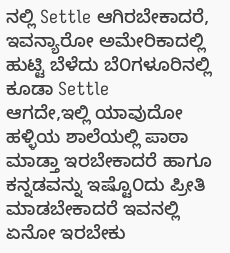ನಲ್ಲಿ Settle ಆಗಿರಬೇಕಾದರೆ, ಇವನ್ಯಾರೋ ಅಮೇರಿಕಾದಲ್ಲಿ ಹುಟ್ಟಿ ಬೆಳೆದು ಬೆ೦ಗಳೂರಿನಲ್ಲಿ ಕೂಡಾ Settle
ಆಗದೇ,ಇಲ್ಲಿ ಯಾವುದೋ ಹಳ್ಳಿಯ ಶಾಲೆಯಲ್ಲಿ ಪಾಠಾ ಮಾಡ್ತಾ ಇರಬೇಕಾದರೆ ಹಾಗೂ ಕನ್ನಡವನ್ನು ಇಷ್ಟೊ೦ದು ಪ್ರೀತಿ
ಮಾಡಬೇಕಾದರೆ ಇವನಲ್ಲಿ ಏನೋ ಇರಬೇಕು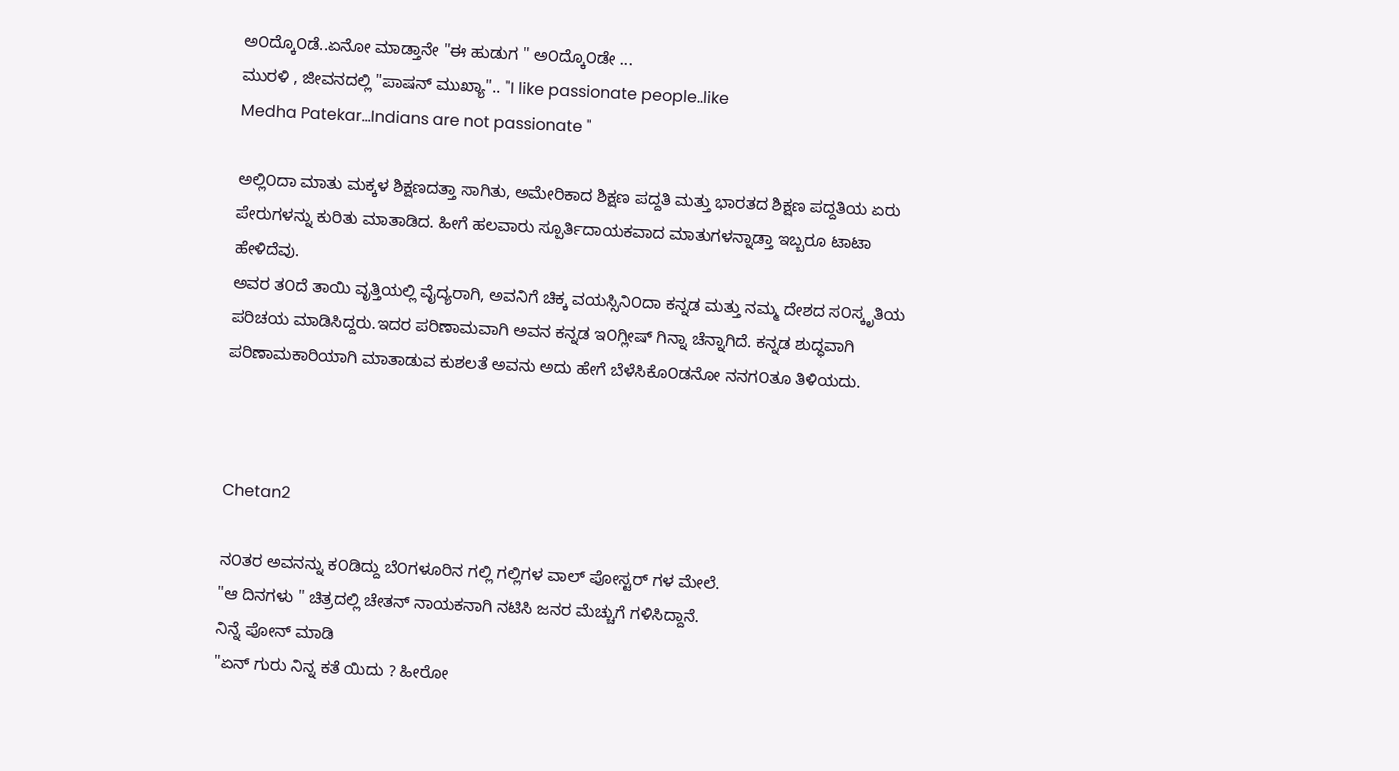ಅ೦ದ್ಕೊ೦ಡೆ..ಏನೋ ಮಾಡ್ತಾನೇ "ಈ ಹುಡುಗ " ಅ೦ದ್ಕೊ೦ಡೇ ...
ಮುರಳಿ , ಜೀವನದಲ್ಲಿ "ಪಾಷನ್ ಮುಖ್ಯಾ".. "I like passionate people..like
Medha Patekar...Indians are not passionate "

ಅಲ್ಲಿ೦ದಾ ಮಾತು ಮಕ್ಕಳ ಶಿಕ್ಷಣದತ್ತಾ ಸಾಗಿತು, ಅಮೇರಿಕಾದ ಶಿಕ್ಷಣ ಪದ್ದತಿ ಮತ್ತು ಭಾರತದ ಶಿಕ್ಷಣ ಪದ್ದತಿಯ ಏರು ಪೇರುಗಳನ್ನು ಕುರಿತು ಮಾತಾಡಿದ. ಹೀಗೆ ಹಲವಾರು ಸ್ಪೂರ್ತಿದಾಯಕವಾದ ಮಾತುಗಳನ್ನಾಡ್ತಾ ಇಬ್ಬರೂ ಟಾಟಾ ಹೇಳಿದೆವು.
ಅವರ ತ೦ದೆ ತಾಯಿ ವೃತ್ತಿಯಲ್ಲಿ ವೈದ್ಯರಾಗಿ, ಅವನಿಗೆ ಚಿಕ್ಕ ವಯಸ್ಸಿನಿ೦ದಾ ಕನ್ನಡ ಮತ್ತು ನಮ್ಮ ದೇಶದ ಸ೦ಸ್ಕೃತಿಯ ಪರಿಚಯ ಮಾಡಿಸಿದ್ದರು.ಇದರ ಪರಿಣಾಮವಾಗಿ ಅವನ ಕನ್ನಡ ಇ೦ಗ್ಲೀಷ್ ಗಿನ್ನಾ ಚೆನ್ನಾಗಿದೆ. ಕನ್ನಡ ಶುದ್ಧವಾಗಿ ಪರಿಣಾಮಕಾರಿಯಾಗಿ ಮಾತಾಡುವ ಕುಶಲತೆ ಅವನು ಅದು ಹೇಗೆ ಬೆಳೆಸಿಕೊ೦ಡನೋ ನನಗ೦ತೂ ತಿಳಿಯದು.



Chetan2

ನ೦ತರ ಅವನನ್ನು ಕ೦ಡಿದ್ದು ಬೆ೦ಗಳೂರಿನ ಗಲ್ಲಿ ಗಲ್ಲಿಗಳ ವಾಲ್ ಪೋಸ್ಟರ್ ಗಳ ಮೇಲೆ.
"ಆ ದಿನಗಳು " ಚಿತ್ರದಲ್ಲಿ ಚೇತನ್ ನಾಯಕನಾಗಿ ನಟಿಸಿ ಜನರ ಮೆಚ್ಚುಗೆ ಗಳಿಸಿದ್ದಾನೆ.
ನಿನ್ನೆ ಪೋನ್ ಮಾಡಿ
"ಏನ್ ಗುರು ನಿನ್ನ ಕತೆ ಯಿದು ? ಹೀರೋ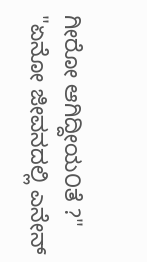ಗೀರೋ ಆಗಿದ್ದೀಯ೦ತೆ ?"
"ಏನೋ ಜೀವನದಲ್ಲಿ ಎನೇನ್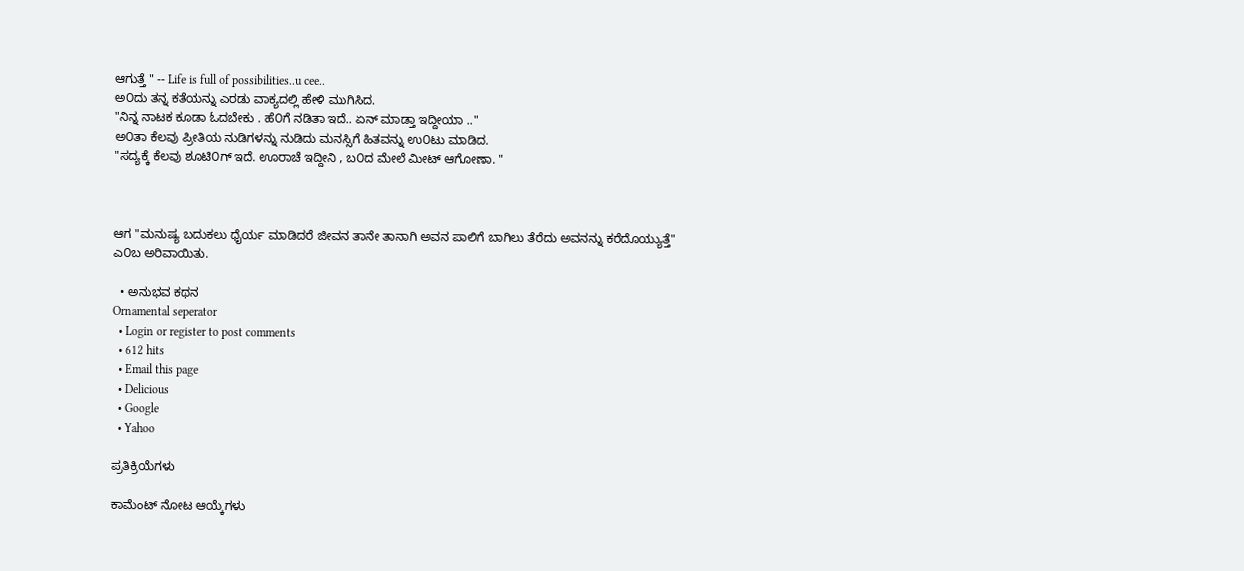ಆಗುತ್ತೆ " -- Life is full of possibilities..u cee..
ಅ೦ದು ತನ್ನ ಕತೆಯನ್ನು ಎರಡು ವಾಕ್ಯದಲ್ಲಿ ಹೇಳಿ ಮುಗಿಸಿದ.
"ನಿನ್ನ ನಾಟಕ ಕೂಡಾ ಓದಬೇಕು . ಹೆ೦ಗೆ ನಡಿತಾ ಇದೆ.. ಏನ್ ಮಾಡ್ತಾ ಇದ್ದೀಯಾ .."
ಅ೦ತಾ ಕೆಲವು ಪ್ರೀತಿಯ ನುಡಿಗಳನ್ನು ನುಡಿದು ಮನಸ್ಸಿಗೆ ಹಿತವನ್ನು ಉ೦ಟು ಮಾಡಿದ.
"ಸದ್ಯಕ್ಕೆ ಕೆಲವು ಶೂಟಿ೦ಗ್ ಇದೆ. ಊರಾಚೆ ಇದ್ದೀನಿ , ಬ೦ದ ಮೇಲೆ ಮೀಟ್ ಆಗೋಣಾ. "



ಆಗ "ಮನುಷ್ಯ ಬದುಕಲು ಧೈರ್ಯ ಮಾಡಿದರೆ ಜೀವನ ತಾನೇ ತಾನಾಗಿ ಅವನ ಪಾಲಿಗೆ ಬಾಗಿಲು ತೆರೆದು ಅವನನ್ನು ಕರೆದೊಯ್ಯುತ್ತೆ"
ಎ೦ಬ ಅರಿವಾಯಿತು.

  • ಅನುಭವ ಕಥನ
Ornamental seperator
  • Login or register to post comments
  • 612 hits
  • Email this page
  • Delicious
  • Google
  • Yahoo

ಪ್ರತಿಕ್ರಿಯೆಗಳು

ಕಾಮೆಂಟ್ ನೋಟ ಆಯ್ಕೆಗಳು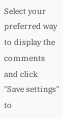Select your preferred way to display the comments and click "Save settings" to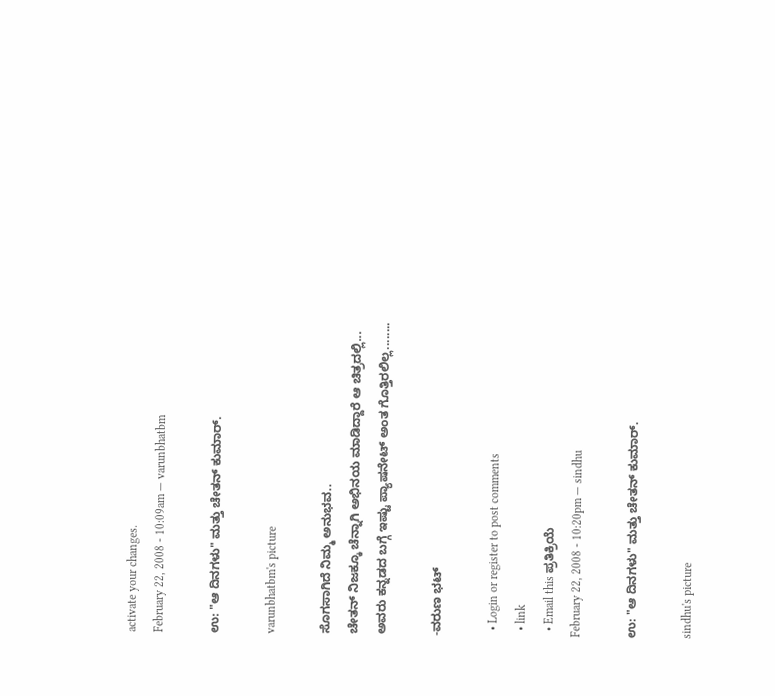activate your changes.
February 22, 2008 - 10:09am — varunbhatbm

ಉ: "ಆ ದಿನಗಳು" ಮತ್ತು ಚೇತನ್ ಕುಮಾರ್.

varunbhatbm's picture

ಸೊಗಸಾಗಿದೆ ನಿಮ್ಮ ಅನುಭವ..
ಚೇತನ್ ನಿಜಕ್ಕೂ ಚೆನ್ನಾಗಿ ಅಭಿನಯ ಮಾಡಿದ್ದಾರೆ ಆ ಚಿತ್ರದಲ್ಲಿ...
ಅವರು ಕನ್ನಡದ ಬಗ್ಗೆ ಇಷ್ಟು ಪ್ಯಾಷನೇಟ್ ಅಂತ ಗೊತ್ತಿರಲಿಲ್ಲ........

-ವರುಣ ಭಟ್

  • Login or register to post comments
  • link
  • Email this ಪ್ರತಿಕ್ರಿಯೆ
February 22, 2008 - 10:20pm — sindhu

ಉ: "ಆ ದಿನಗಳು" ಮತ್ತು ಚೇತನ್ ಕುಮಾರ್.

sindhu's picture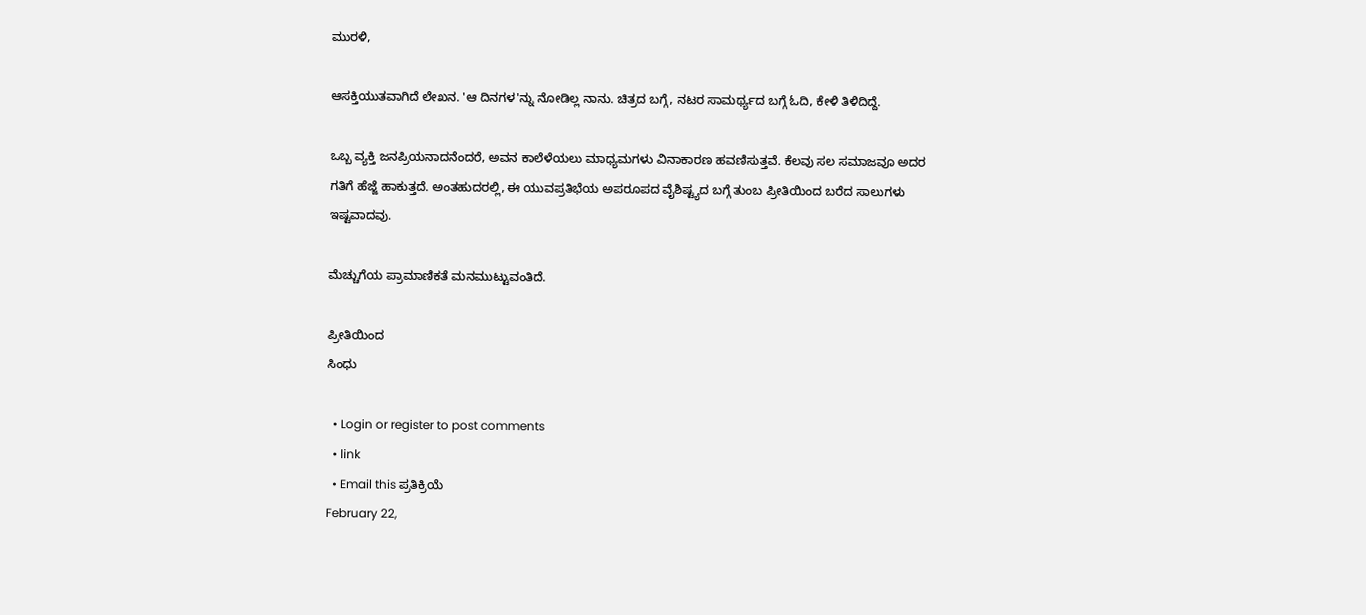ಮುರಳಿ,

ಆಸಕ್ತಿಯುತವಾಗಿದೆ ಲೇಖನ. 'ಆ ದಿನಗಳ'ನ್ನು ನೋಡಿಲ್ಲ ನಾನು. ಚಿತ್ರದ ಬಗ್ಗೆ, ನಟರ ಸಾಮರ್ಥ್ಯದ ಬಗ್ಗೆ ಓದಿ, ಕೇಳಿ ತಿಳಿದಿದ್ದೆ.

ಒಬ್ಬ ವ್ಯಕ್ತಿ ಜನಪ್ರಿಯನಾದನೆಂದರೆ, ಅವನ ಕಾಲೆಳೆಯಲು ಮಾಧ್ಯಮಗಳು ವಿನಾಕಾರಣ ಹವಣಿಸುತ್ತವೆ. ಕೆಲವು ಸಲ ಸಮಾಜವೂ ಅದರ ಗತಿಗೆ ಹೆಜ್ಜೆ ಹಾಕುತ್ತದೆ. ಅಂತಹುದರಲ್ಲಿ, ಈ ಯುವಪ್ರತಿಭೆಯ ಅಪರೂಪದ ವೈಶಿಷ್ಟ್ಯದ ಬಗ್ಗೆ ತುಂಬ ಪ್ರೀತಿಯಿಂದ ಬರೆದ ಸಾಲುಗಳು ಇಷ್ಟವಾದವು.

ಮೆಚ್ಚುಗೆಯ ಪ್ರಾಮಾಣಿಕತೆ ಮನಮುಟ್ಟುವಂತಿದೆ.

ಪ್ರೀತಿಯಿಂದ
ಸಿಂಧು

  • Login or register to post comments
  • link
  • Email this ಪ್ರತಿಕ್ರಿಯೆ
February 22,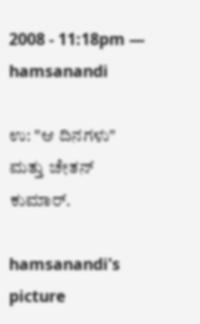2008 - 11:18pm — hamsanandi

ಉ: "ಆ ದಿನಗಳು" ಮತ್ತು ಚೇತನ್ ಕುಮಾರ್.

hamsanandi's picture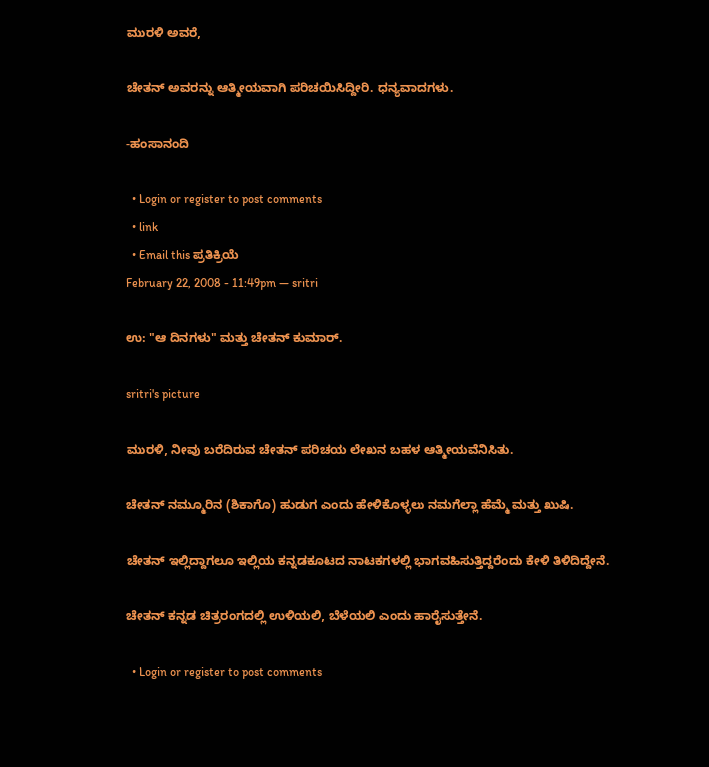ಮುರಳಿ ಅವರೆ,

ಚೇತನ್ ಅವರನ್ನು ಆತ್ಮೀಯವಾಗಿ ಪರಿಚಯಿಸಿದ್ದೀರಿ. ಧನ್ಯವಾದಗಳು.

-ಹಂಸಾನಂದಿ

  • Login or register to post comments
  • link
  • Email this ಪ್ರತಿಕ್ರಿಯೆ
February 22, 2008 - 11:49pm — sritri

ಉ: "ಆ ದಿನಗಳು" ಮತ್ತು ಚೇತನ್ ಕುಮಾರ್.

sritri's picture

ಮುರಳಿ, ನೀವು ಬರೆದಿರುವ ಚೇತನ್ ಪರಿಚಯ ಲೇಖನ ಬಹಳ ಆತ್ಮೀಯವೆನಿಸಿತು.

ಚೇತನ್ ನಮ್ಮೂರಿನ (ಶಿಕಾಗೊ) ಹುಡುಗ ಎಂದು ಹೇಳಿಕೊಳ್ಳಲು ನಮಗೆಲ್ಲಾ ಹೆಮ್ಮೆ ಮತ್ತು ಖುಷಿ.

ಚೇತನ್ ಇಲ್ಲಿದ್ದಾಗಲೂ ಇಲ್ಲಿಯ ಕನ್ನಡಕೂಟದ ನಾಟಕಗಳಲ್ಲಿ ಭಾಗವಹಿಸುತ್ತಿದ್ದರೆಂದು ಕೇಳಿ ತಿಳಿದಿದ್ದೇನೆ.

ಚೇತನ್ ಕನ್ನಡ ಚಿತ್ರರಂಗದಲ್ಲಿ ಉಳಿಯಲಿ, ಬೆಳೆಯಲಿ ಎಂದು ಹಾರೈಸುತ್ತೇನೆ.

  • Login or register to post comments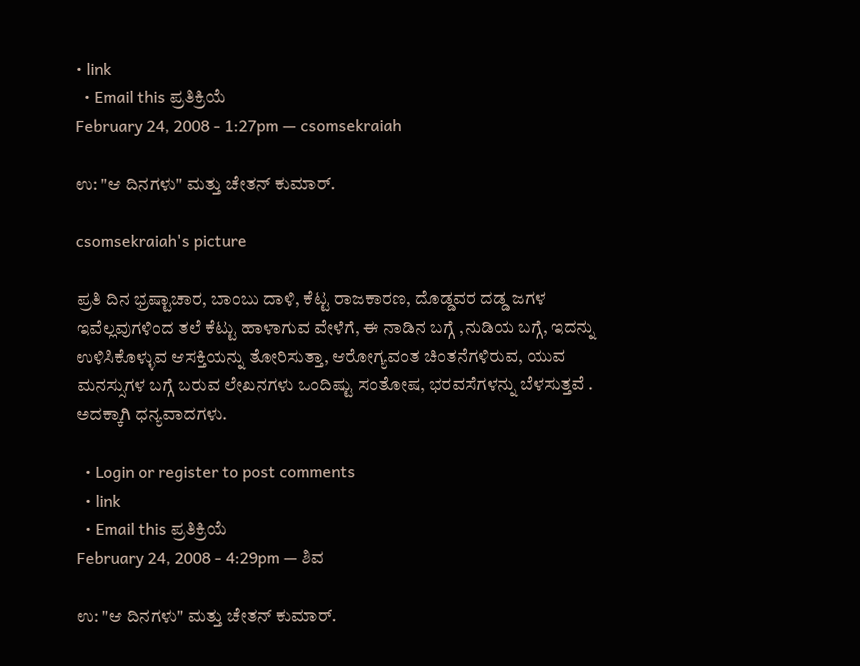• link
  • Email this ಪ್ರತಿಕ್ರಿಯೆ
February 24, 2008 - 1:27pm — csomsekraiah

ಉ: "ಆ ದಿನಗಳು" ಮತ್ತು ಚೇತನ್ ಕುಮಾರ್.

csomsekraiah's picture

ಪ್ರತಿ ದಿನ ಭ್ರಷ್ಟಾಚಾರ, ಬಾಂಬು ದಾಳಿ, ಕೆಟ್ಟ ರಾಜಕಾರಣ, ದೊಡ್ಡವರ ದಡ್ಡ ಜಗಳ ಇವೆಲ್ಲವುಗಳಿಂದ ತಲೆ ಕೆಟ್ಟು ಹಾಳಾಗುವ ವೇಳೆಗೆ, ಈ ನಾಡಿನ ಬಗ್ಗೆ ,ನುಡಿಯ ಬಗ್ಗೆ, ಇದನ್ನು ಉಳಿಸಿಕೊಳ್ಳುವ ಆಸಕ್ತಿಯನ್ನು ತೋರಿಸುತ್ತಾ, ಆರೋಗ್ಯವಂತ ಚಿಂತನೆಗಳಿರುವ, ಯುವ ಮನಸ್ಸುಗಳ ಬಗ್ಗೆ ಬರುವ ಲೇಖನಗಳು ಒಂದಿಷ್ಟು ಸಂತೋಷ, ಭರವಸೆಗಳನ್ನು ಬೆಳಸುತ್ತವೆ . ಅದಕ್ಕಾಗಿ ಧನ್ಯವಾದಗಳು.

  • Login or register to post comments
  • link
  • Email this ಪ್ರತಿಕ್ರಿಯೆ
February 24, 2008 - 4:29pm — ಶಿವ

ಉ: "ಆ ದಿನಗಳು" ಮತ್ತು ಚೇತನ್ ಕುಮಾರ್.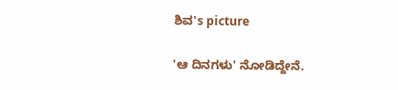ಶಿವ's picture

'ಆ ದಿನಗಳು' ನೋಡಿದ್ದೇನೆ.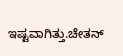ಇಷ್ಟವಾಗಿತ್ತು.ಚೇತನ್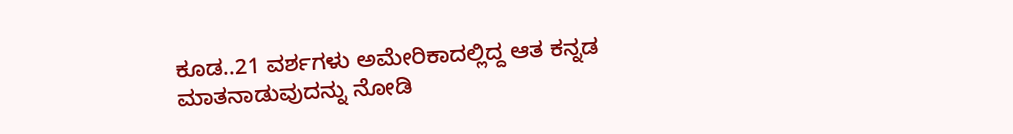ಕೂಡ..21 ವರ್ಶಗಳು ಅಮೇರಿಕಾದಲ್ಲಿದ್ದ ಆತ ಕನ್ನಡ ಮಾತನಾಡುವುದನ್ನು ನೋಡಿ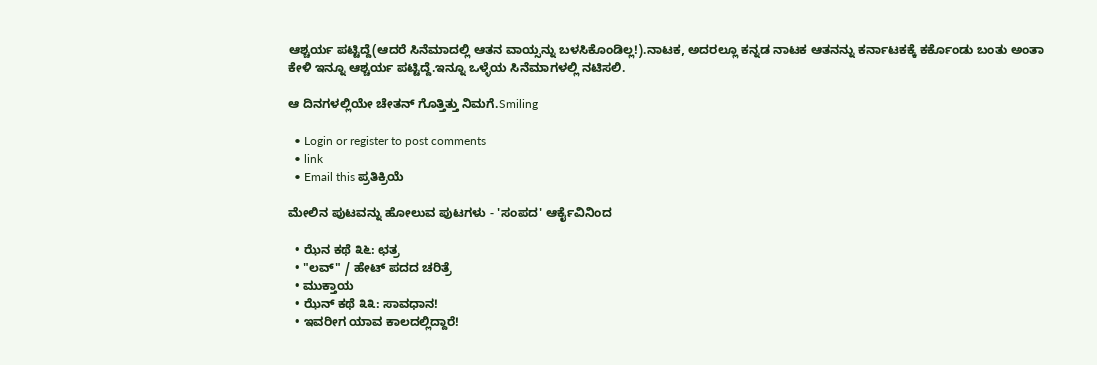ಆಶ್ಚರ್ಯ ಪಟ್ಟಿದ್ದೆ(ಆದರೆ ಸಿನೆಮಾದಲ್ಲಿ ಆತನ ವಾಯ್ಸನ್ನು ಬಳಸಿಕೊಂಡಿಲ್ಲ!).ನಾಟಕ, ಅದರಲ್ಲೂ ಕನ್ನಡ ನಾಟಕ ಆತನನ್ನು ಕರ್ನಾಟಕಕ್ಕೆ ಕರ್ಕೊಂಡು ಬಂತು ಅಂತಾ ಕೇಳಿ ಇನ್ನೂ ಆಶ್ಚರ್ಯ ಪಟ್ಟಿದ್ದೆ.ಇನ್ನೂ ಒಳ್ಳೆಯ ಸಿನೆಮಾಗಳಲ್ಲಿ ನಟಿಸಲಿ.

ಆ ದಿನಗಳಲ್ಲಿಯೇ ಚೇತನ್ ಗೊತ್ತಿತ್ತು ನಿಮಗೆ.Smiling

  • Login or register to post comments
  • link
  • Email this ಪ್ರತಿಕ್ರಿಯೆ

ಮೇಲಿನ ಪುಟವನ್ನು ಹೋಲುವ ಪುಟಗಳು - 'ಸಂಪದ' ಆರ್ಕೈವಿನಿಂದ

  • ಝೆನ ಕಥೆ ೩೬: ಛತ್ರ
  • "ಲವ್" / ಹೇಟ್ ಪದದ ಚರಿತ್ರೆ
  • ಮುಕ್ತಾಯ
  • ಝೆನ್ ಕಥೆ ೩೩: ಸಾವಧಾನ!
  • ಇವರೀಗ ಯಾವ ಕಾಲದಲ್ಲಿದ್ದಾರೆ!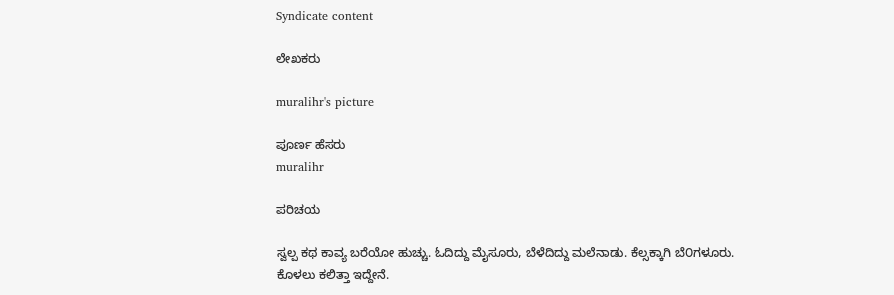Syndicate content

ಲೇಖಕರು

muralihr's picture

ಪೂರ್ಣ ಹೆಸರು
muralihr

ಪರಿಚಯ

ಸ್ವಲ್ಪ ಕಥ ಕಾವ್ಯ ಬರೆಯೋ ಹುಚ್ಚು. ಓದಿದ್ದು ಮೈಸೂರು, ಬೆಳೆದಿದ್ದು ಮಲೆನಾಡು. ಕೆಲ್ಸಕ್ಕಾಗಿ ಬೆ೦ಗಳೂರು.
ಕೊಳಲು ಕಲಿತ್ತಾ ಇದ್ದೇನೆ.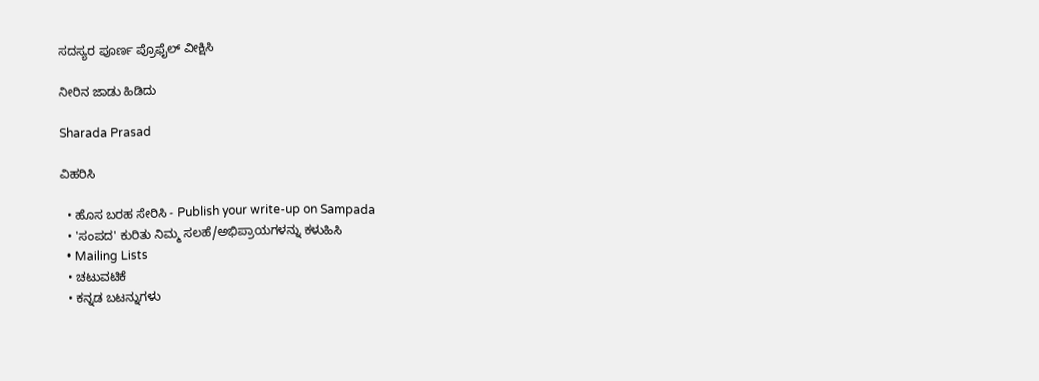ಸದಸ್ಯರ ಪೂರ್ಣ ಪ್ರೊಫೈಲ್ ವೀಕ್ಷಿಸಿ

ನೀರಿನ ಜಾಡು ಹಿಡಿದು

Sharada Prasad

ವಿಹರಿಸಿ

  • ಹೊಸ ಬರಹ ಸೇರಿಸಿ - Publish your write-up on Sampada
  • 'ಸಂಪದ' ಕುರಿತು ನಿಮ್ಮ ಸಲಹೆ/ಅಭಿಪ್ರಾಯಗಳನ್ನು ಕಳುಹಿಸಿ
  • Mailing Lists
  • ಚಟುವಟಿಕೆ
  • ಕನ್ನಡ ಬಟನ್ನುಗಳು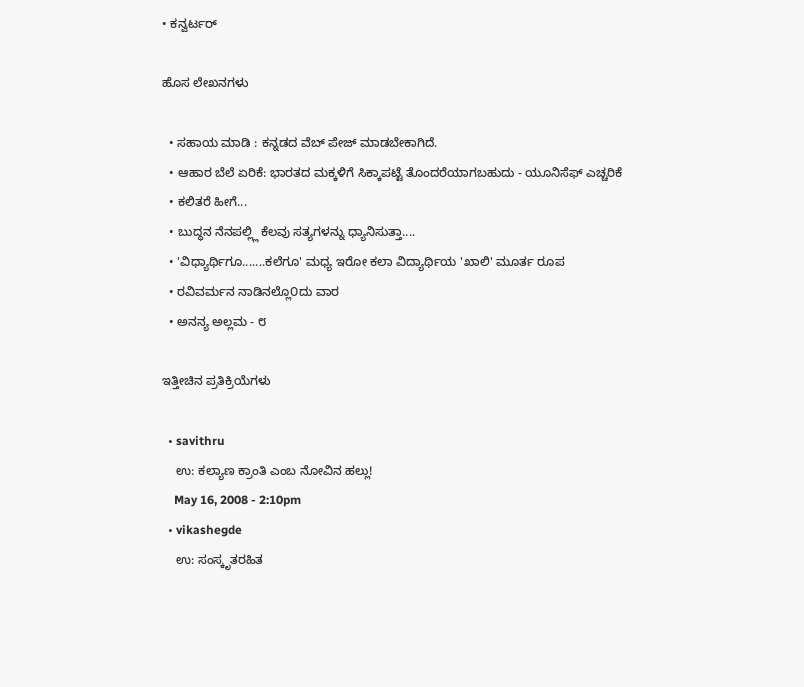• ಕನ್ವರ್ಟರ್

ಹೊಸ ಲೇಖನಗಳು

  • ಸಹಾಯ ಮಾಡಿ : ಕನ್ನಡದ ವೆಬ್ ಪೇಜ್ ಮಾಡಬೇಕಾಗಿದೆ.
  • ಆಹಾರ ಬೆಲೆ ಏರಿಕೆ: ಭಾರತದ ಮಕ್ಕಳಿಗೆ ಸಿಕ್ಕಾಪಟ್ಟೆ ತೊಂದರೆಯಾಗಬಹುದು - ಯೂನಿಸೆಫ್ ಎಚ್ಚರಿಕೆ
  • ಕಲಿತರೆ ಹೀಗೆ...
  • ಬುದ್ಧನ ನೆನಪಲ್ಲ್ಲಿ ಕೆಲವು ಸತ್ಯಗಳನ್ನು ಧ್ಯಾನಿಸುತ್ತಾ....
  • 'ವಿಧ್ಯಾರ್ಥಿಗೂ.......ಕಲೆಗೂ' ಮಧ್ಯ ಇರೋ ಕಲಾ ವಿದ್ಯಾರ್ಥಿಯ 'ಖಾಲಿ' ಮೂರ್ತ ರೂಪ
  • ರವಿವರ್ಮನ ನಾಡಿನಲ್ಲೊ೦ದು ವಾರ
  • ಅನನ್ಯ ಅಲ್ಲಮ - ೮

ಇತ್ತೀಚಿನ ಪ್ರತಿಕ್ರಿಯೆಗಳು

  • savithru
    ಉ: ಕಲ್ಯಾಣ ಕ್ರಾಂತಿ ಎಂಬ ನೋವಿನ ಹಲ್ಲು!
    May 16, 2008 - 2:10pm
  • vikashegde
    ಉ: ಸಂಸ್ಕೃತರಹಿತ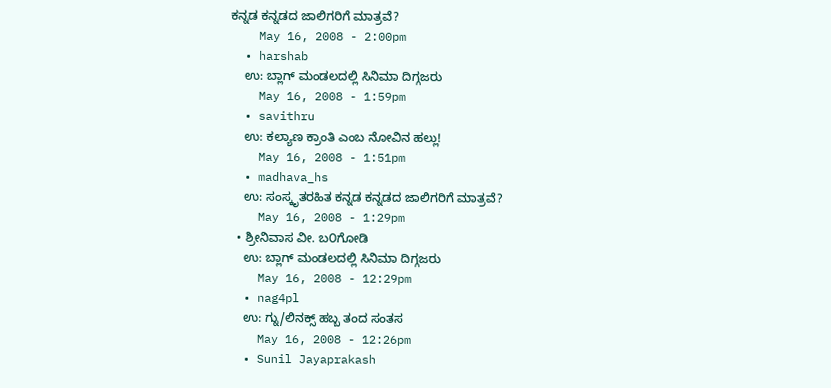ಕನ್ನಡ ಕನ್ನಡದ ಜಾಲಿಗರಿಗೆ ಮಾತ್ರವೆ?
    May 16, 2008 - 2:00pm
  • harshab
    ಉ: ಬ್ಲಾಗ್ ಮಂಡಲದಲ್ಲಿ ಸಿನಿಮಾ ದಿಗ್ಗಜರು
    May 16, 2008 - 1:59pm
  • savithru
    ಉ: ಕಲ್ಯಾಣ ಕ್ರಾಂತಿ ಎಂಬ ನೋವಿನ ಹಲ್ಲು!
    May 16, 2008 - 1:51pm
  • madhava_hs
    ಉ: ಸಂಸ್ಕೃತರಹಿತ ಕನ್ನಡ ಕನ್ನಡದ ಜಾಲಿಗರಿಗೆ ಮಾತ್ರವೆ?
    May 16, 2008 - 1:29pm
  • ಶ್ರೀನಿವಾಸ ವೀ. ಬ೦ಗೋಡಿ
    ಉ: ಬ್ಲಾಗ್ ಮಂಡಲದಲ್ಲಿ ಸಿನಿಮಾ ದಿಗ್ಗಜರು
    May 16, 2008 - 12:29pm
  • nag4pl
    ಉ: ಗ್ನು/ಲಿನಕ್ಸ್ ಹಬ್ಬ ತಂದ ಸಂತಸ
    May 16, 2008 - 12:26pm
  • Sunil Jayaprakash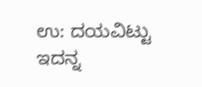ಉ: ದಯವಿಟ್ಟು ಇದನ್ನ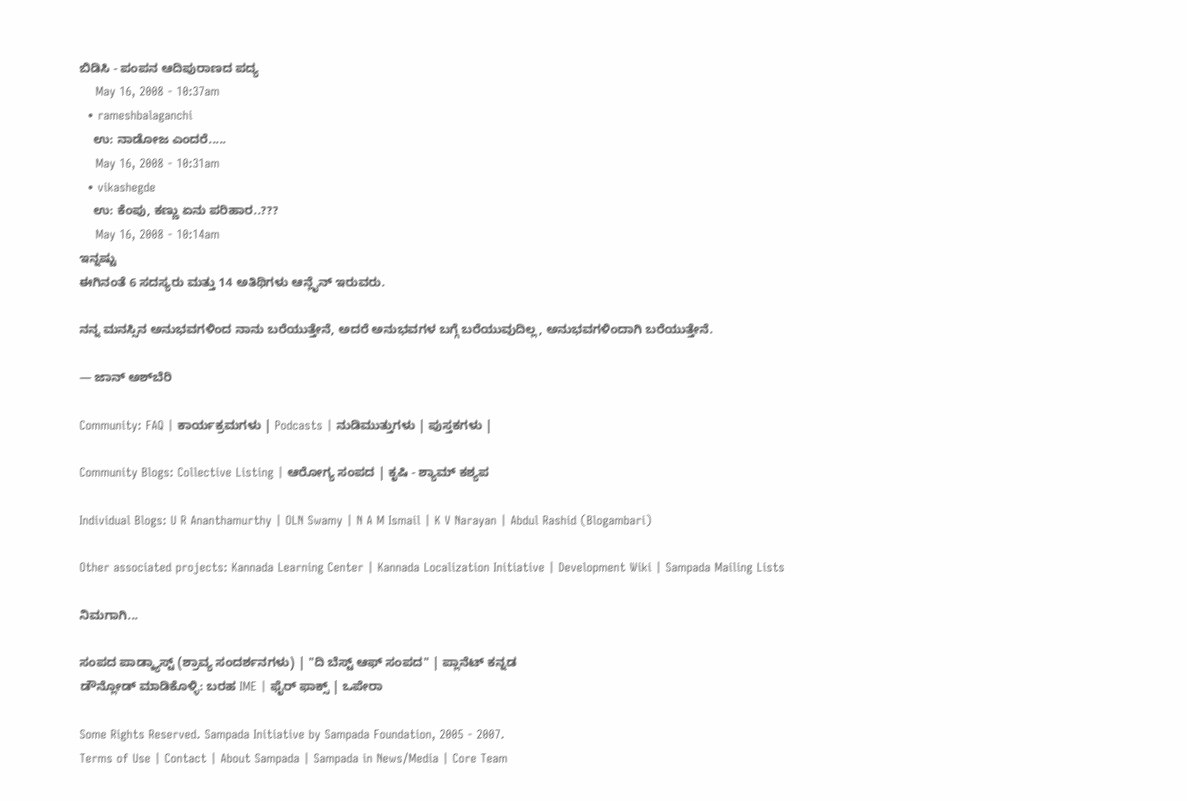ಬಿಡಿಸಿ - ಪಂಪನ ಆದಿಪುರಾಣದ ಪದ್ಯ
    May 16, 2008 - 10:37am
  • rameshbalaganchi
    ಉ: ನಾಡೋಜ ಎಂದರೆ.....
    May 16, 2008 - 10:31am
  • vikashegde
    ಉ: ಕೆಂಪು, ಕಣ್ಣು ಏನು ಪರಿಹಾರ..???
    May 16, 2008 - 10:14am
ಇನ್ನಷ್ಟು
ಈಗಿನಂತೆ 6 ಸದಸ್ಯರು ಮತ್ತು 14 ಅತಿಥಿಗಳು ಆನ್ಲೈನ್ ಇರುವರು.

ನನ್ನ ಮನಸ್ಸಿನ ಅನುಭವಗಳಿಂದ ನಾನು ಬರೆಯುತ್ತೇನೆ, ಅದರೆ ಅನುಭವಗಳ ಬಗ್ಗೆ ಬರೆಯುವುದಿಲ್ಲ, ಅನುಭವಗಳಿಂದಾಗಿ ಬರೆಯುತ್ತೇನೆ.

— ಜಾನ್ ಅಶ್‌ಬೆರಿ

Community: FAQ | ಕಾರ್ಯಕ್ರಮಗಳು | Podcasts | ನುಡಿಮುತ್ತುಗಳು | ಪುಸ್ತಕಗಳು |

Community Blogs: Collective Listing | ಆರೋಗ್ಯ ಸಂಪದ | ಕೃಷಿ - ಶ್ಯಾಮ್ ಕಶ್ಯಪ

Individual Blogs: U R Ananthamurthy | OLN Swamy | N A M Ismail | K V Narayan | Abdul Rashid (Blogambari)

Other associated projects: Kannada Learning Center | Kannada Localization Initiative | Development Wiki | Sampada Mailing Lists

ನಿಮಗಾಗಿ...

ಸಂಪದ ಪಾಡ್ಕ್ಯಾಸ್ಟ್ (ಶ್ರಾವ್ಯ ಸಂದರ್ಶನಗಳು) | "ದಿ ಬೆಸ್ಟ್ ಆಫ್ ಸಂಪದ" | ಪ್ಲಾನೆಟ್ ಕನ್ನಡ
ಡೌನ್ಲೋಡ್ ಮಾಡಿಕೊಳ್ಳಿ: ಬರಹ IME | ಫೈರ್ ಫಾಕ್ಸ್ | ಒಪೇರಾ

Some Rights Reserved. Sampada Initiative by Sampada Foundation, 2005 - 2007.
Terms of Use | Contact | About Sampada | Sampada in News/Media | Core Team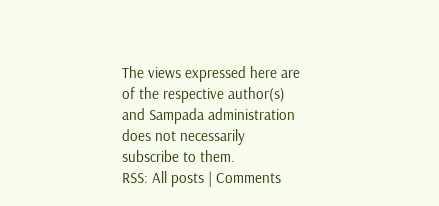The views expressed here are of the respective author(s) and Sampada administration does not necessarily subscribe to them.
RSS: All posts | Comments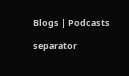Blogs | Podcasts

separator